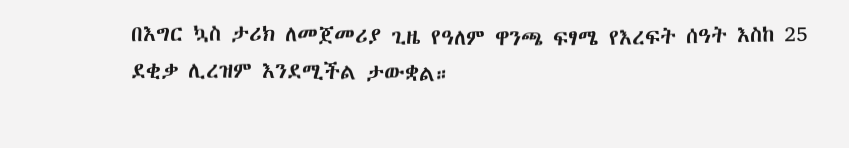በእግር ኳስ ታሪክ ለመጀመሪያ ጊዜ የዓለም ዋንጫ ፍፃሜ የእረፍት ሰዓት እስከ 25 ደቂቃ ሊረዝም እንደሚችል ታውቋል።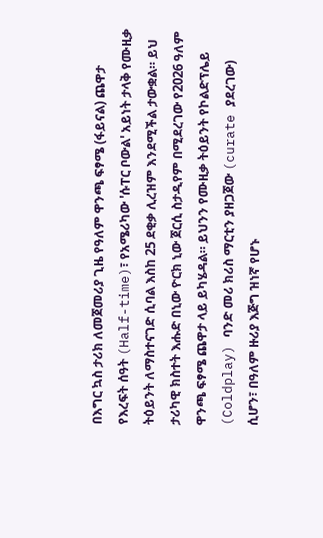በእግር ኳስ ታሪክ ለመጀመሪያ ጊዜ የዓለም ዋንጫ ፍፃሜ (ፋይናል) ጨዋታ የእረፍት ሰዓት (Half-time)፣ የአሜሪካው 'ሱፐር ቦውል' አይነት ታላቅ የሙዚቃ ትዕይንት ለማስተናገድ ሲባል እስከ 25 ደቂቃ ሊረዝም እንደሚችል ታውቋል። ይህ ታሪካዊ ክስተት እሑድ በኒው ዮርክ ኒው ጀርሲ ስታዲየም በሚደረገው የ2026 ዓለም ዋንጫ ፍፃሜ ጨዋታ ላይ ይካሄዳል። ይህንን የሙዚቃ ትዕይንት የኮልድፕሌይ (Coldplay) ባንድ መሪ ክሪስ ማርቲን ያዘጋጀው (curate ያደረገው) ሲሆን፣ በዓለም ዙሪያ እጅግ ዝነኛ የሆኑ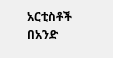አርቲስቶች በአንድ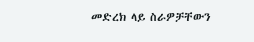መድረክ ላይ ስራዎቻቸውን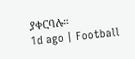ያቀርባሉ።
1d ago | Football